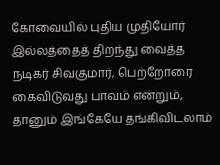கோவையில் புதிய முதியோர் இல்லத்தைத் திறந்து வைத்த நடிகர் சிவகுமார், பெற்றோரை கைவிடுவது பாவம் என்றும், தானும் இங்கேயே தங்கிவிடலாம்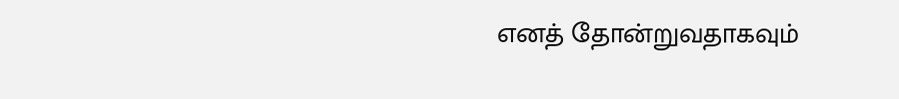எனத் தோன்றுவதாகவும்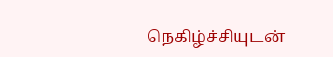நெகிழ்ச்சியுடன்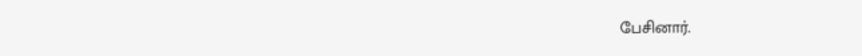பேசினார்.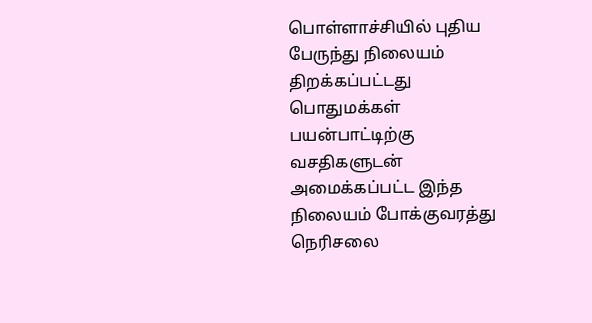பொள்ளாச்சியில் புதிய பேருந்து நிலையம் திறக்கப்பட்டது பொதுமக்கள் பயன்பாட்டிற்கு வசதிகளுடன் அமைக்கப்பட்ட இந்த நிலையம் போக்குவரத்து நெரிசலை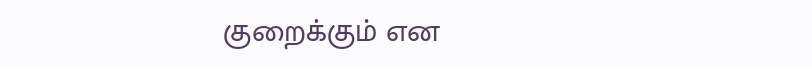குறைக்கும் என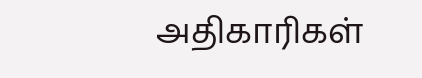அதிகாரிகள்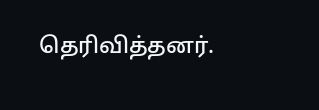தெரிவித்தனர்.